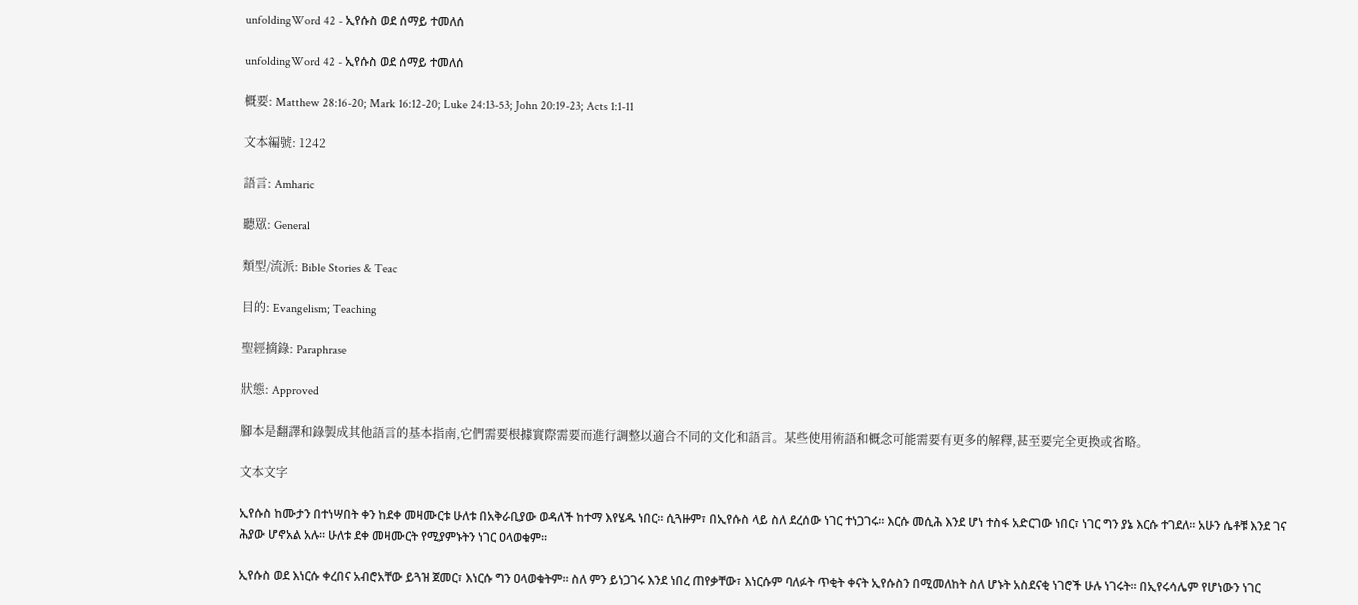unfoldingWord 42 - ኢየሱስ ወደ ሰማይ ተመለሰ

unfoldingWord 42 - ኢየሱስ ወደ ሰማይ ተመለሰ

概要: Matthew 28:16-20; Mark 16:12-20; Luke 24:13-53; John 20:19-23; Acts 1:1-11

文本編號: 1242

語言: Amharic

聽眾: General

類型/流派: Bible Stories & Teac

目的: Evangelism; Teaching

聖經摘錄: Paraphrase

狀態: Approved

腳本是翻譯和錄製成其他語言的基本指南,它們需要根據實際需要而進行調整以適合不同的文化和語言。某些使用術語和概念可能需要有更多的解釋,甚至要完全更換或省略。

文本文字

ኢየሱስ ከሙታን በተነሣበት ቀን ከደቀ መዛሙርቱ ሁለቱ በአቅራቢያው ወዳለች ከተማ እየሄዱ ነበር። ሲጓዙም፣ በኢየሱስ ላይ ስለ ደረሰው ነገር ተነጋገሩ። እርሱ መሲሕ እንደ ሆነ ተስፋ አድርገው ነበር፣ ነገር ግን ያኔ እርሱ ተገደለ። አሁን ሴቶቹ እንደ ገና ሕያው ሆኖአል አሉ። ሁለቱ ደቀ መዛሙርት የሚያምኑትን ነገር ዐላወቁም።

ኢየሱስ ወደ እነርሱ ቀረበና አብሮአቸው ይጓዝ ጀመር፣ እነርሱ ግን ዐላወቁትም። ስለ ምን ይነጋገሩ እንደ ነበረ ጠየቃቸው፣ እነርሱም ባለፉት ጥቂት ቀናት ኢየሱስን በሚመለከት ስለ ሆኑት አስደናቂ ነገሮች ሁሉ ነገሩት። በኢየሩሳሌም የሆነውን ነገር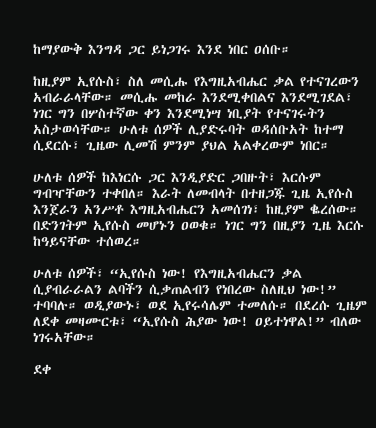ከማያውቅ እንግዳ ጋር ይነጋገሩ እንደ ነበር ዐሰቡ።

ከዚያም ኢየሱስ፣ ስለ መሲሑ የእግዚአብሔር ቃል የተናገረውን አብራራላቸው። መሲሑ መከራ እንደሚቀበልና እንደሚገደል፣ ነገር ግን በሦስተኛው ቀን እንደሚነሣ ነቢያት የተናገሩትን አስታወሳቸው። ሁለቱ ሰዎች ሊያድሩባት ወዳሰቡአት ከተማ ሲደርሱ፣ ጊዜው ሊመሽ ምንም ያህል አልቀረውም ነበር።

ሁለቱ ሰዎች ከእነርሱ ጋር እንዲያድር ጋበዙት፣ እርሱም ግብዣቸውን ተቀበለ። እራት ለመብላት በተዘጋጁ ጊዜ ኢየሱስ እንጀራን አንሥቶ እግዚአብሔርን አመሰገነ፣ ከዚያም ቈረሰው። በድንገትም ኢየሱስ መሆኑን ዐወቁ። ነገር ግን በዚያን ጊዜ እርሱ ከዓይናቸው ተሰወረ።

ሁለቱ ሰዎች፣ “ኢየሱስ ነው! የእግዚአብሔርን ቃል ሲያብራራልን ልባችን ሲቃጠልብን የነበረው ስለዚህ ነው!” ተባባሉ። ወዲያውኑ፣ ወደ ኢየሩሳሌም ተመለሱ። በደረሱ ጊዜም ለደቀ መዛሙርቱ፣ “ኢየሱስ ሕያው ነው! ዐይተነዋል!” ብለው ነገሩአቸው።

ደቀ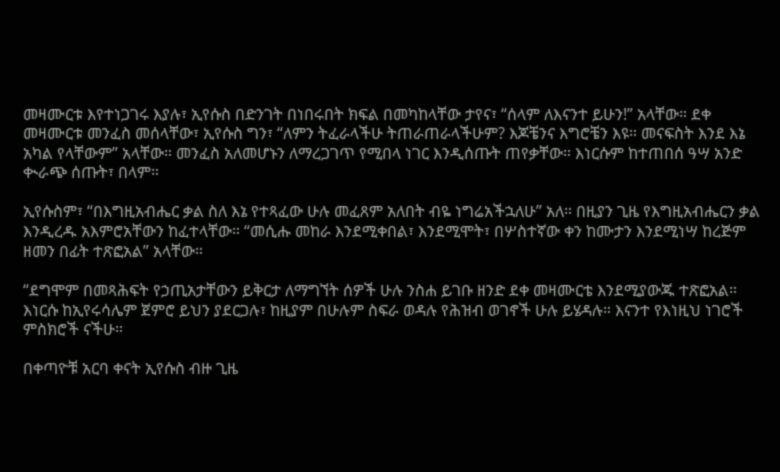መዛሙርቱ እየተነጋገሩ እያሉ፣ ኢየሱስ በድንገት በነበሩበት ክፍል በመካከላቸው ታየና፣ “ሰላም ለእናንተ ይሁን!” አላቸው። ደቀ መዛሙርቱ መንፈስ መሰላቸው፣ ኢየሱስ ግን፣ “ለምን ትፈራላችሁ ትጠራጠራላችሁም? እጆቼንና እግሮቼን እዩ። መናፍስት እንደ እኔ አካል የላቸውም” አላቸው። መንፈስ አለመሆኑን ለማረጋገጥ የሚበላ ነገር እንዲሰጡት ጠየቃቸው። እነርሱም ከተጠበሰ ዓሣ አንድ ቊራጭ ሰጡት፣ በላም።

ኢየሱስም፣ “በእግዚአብሔር ቃል ስለ እኔ የተጻፈው ሁሉ መፈጸም አለበት ብዬ ነግሬአችኋለሁ” አለ። በዚያን ጊዜ የእግዚአብሔርን ቃል እንዲረዱ አእምሮአቸውን ከፈተላቸው። “መሲሑ መከራ እንደሚቀበል፣ እንደሚሞት፣ በሦስተኛው ቀን ከሙታን እንደሚነሣ ከረጅም ዘመን በፊት ተጽፎአል” አላቸው።

“ደግሞም በመጻሕፍት የኃጢአታቸውን ይቅርታ ለማግኘት ሰዎች ሁሉ ንስሐ ይገቡ ዘንድ ደቀ መዛሙርቴ እንደሚያውጁ ተጽፎአል። እነርሱ ከኢየሩሳሌም ጀምሮ ይህን ያደርጋሉ፣ ከዚያም በሁሉም ስፍራ ወዳሉ የሕዝብ ወገኖች ሁሉ ይሄዳሉ። እናንተ የእነዚህ ነገሮች ምስክሮች ናችሁ።

በቀጣዮቹ አርባ ቀናት ኢየሱስ ብዙ ጊዜ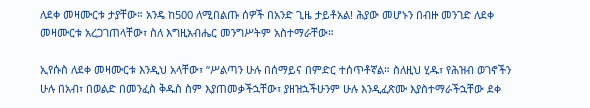ለደቀ መዛሙርቱ ታያቸው። አንዴ ከ500 ለሚበልጡ ሰዎች በአንድ ጊዜ ታይቶአል! ሕያው መሆኑን በብዙ መንገድ ለደቀ መዛሙርቱ አረጋገጠላቸው፣ ስለ እግዚአብሔር መንግሥትም አስተማራቸው።

ኢየሱስ ለደቀ መዛሙርቱ እንዲህ አላቸው፣ “ሥልጣን ሁሉ በሰማይና በምድር ተሰጥቶኛል። ስለዚህ ሂዱ፣ የሕዝብ ወገኖችን ሁሉ በአብ፣ በወልድ በመንፈስ ቅዱስ ስም እያጠመቃችኋቸው፣ ያዘዝኋችሁንም ሁሉ እንዲፈጽሙ እያስተማራችኋቸው ደቀ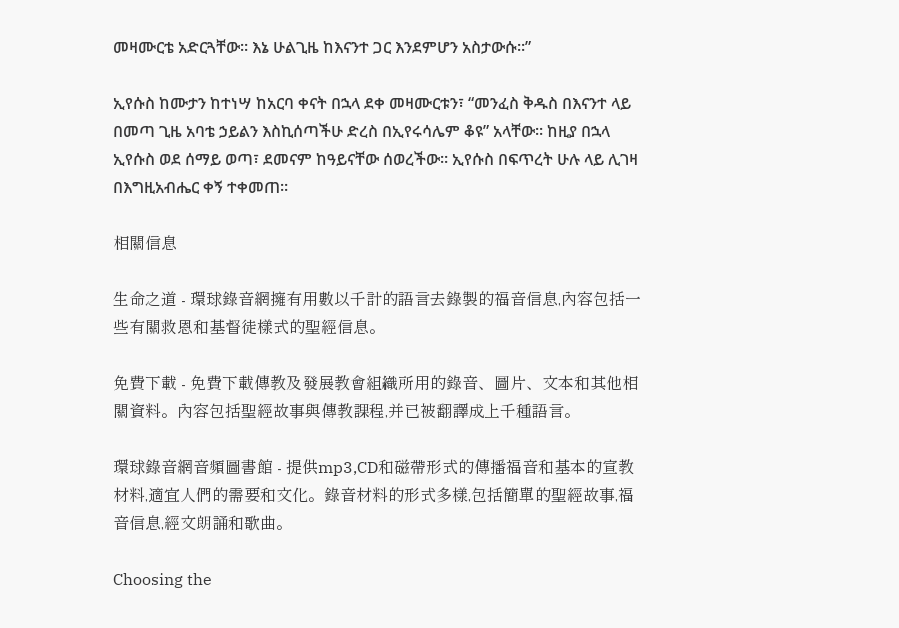መዛሙርቴ አድርጓቸው። እኔ ሁልጊዜ ከእናንተ ጋር እንደምሆን አስታውሱ።”

ኢየሱስ ከሙታን ከተነሣ ከአርባ ቀናት በኋላ ደቀ መዛሙርቱን፣ “መንፈስ ቅዱስ በእናንተ ላይ በመጣ ጊዜ አባቴ ኃይልን እስኪሰጣችሁ ድረስ በኢየሩሳሌም ቆዩ” አላቸው። ከዚያ በኋላ ኢየሱስ ወደ ሰማይ ወጣ፣ ደመናም ከዓይናቸው ሰወረችው። ኢየሱስ በፍጥረት ሁሉ ላይ ሊገዛ በእግዚአብሔር ቀኝ ተቀመጠ።

相關信息

生命之道 - 環球錄音網擁有用數以千計的語言去錄製的福音信息,內容包括一些有關救恩和基督徒樣式的聖經信息。

免費下載 - 免費下載傳教及發展教會組織所用的錄音、圖片、文本和其他相關資料。內容包括聖經故事與傳教課程,并已被翻譯成上千種語言。

環球錄音網音頻圖書館 - 提供mp3,CD和磁帶形式的傳播福音和基本的宣教材料,適宜人們的需要和文化。錄音材料的形式多樣,包括簡單的聖經故事,福音信息,經文朗誦和歌曲。

Choosing the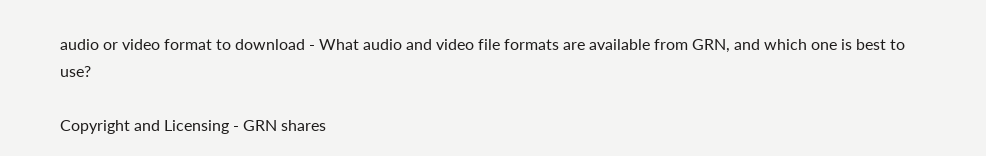audio or video format to download - What audio and video file formats are available from GRN, and which one is best to use?

Copyright and Licensing - GRN shares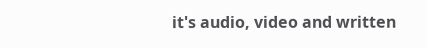it's audio, video and written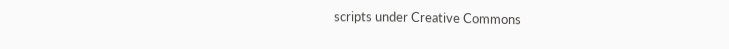scripts under Creative Commons